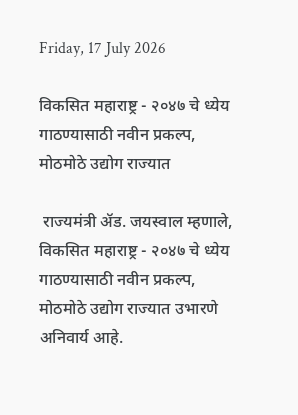Friday, 17 July 2026

विकसित महाराष्ट्र - २०४७ चे ध्येय गाठण्यासाठी नवीन प्रकल्प, मोठमोठे उद्योग राज्यात

 राज्यमंत्री ॲड. जयस्वाल म्हणाले, विकसित महाराष्ट्र - २०४७ चे ध्येय गाठण्यासाठी नवीन प्रकल्प, मोठमोठे उद्योग राज्यात उभारणे अनिवार्य आहे.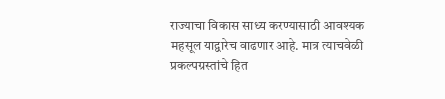राज्याचा विकास साध्य करण्यासाठी आवश्यक महसूल याद्वारेच वाढणार आहे. मात्र त्याचवेळी प्रकल्पग्रस्तांचे हित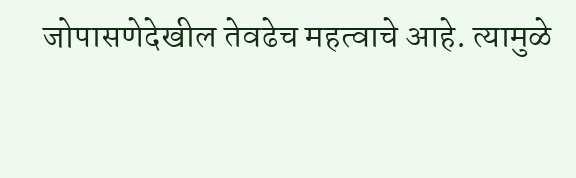जोपासणेदेखील तेवढेच महत्वाचे आहे. त्यामुळे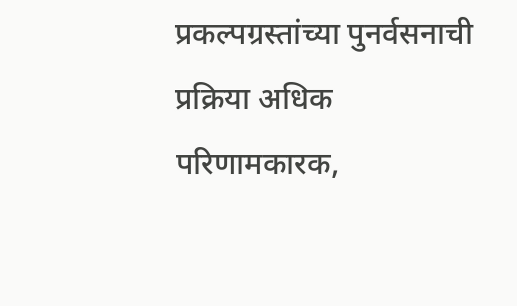प्रकल्पग्रस्तांच्या पुनर्वसनाची प्रक्रिया अधिक परिणामकारक,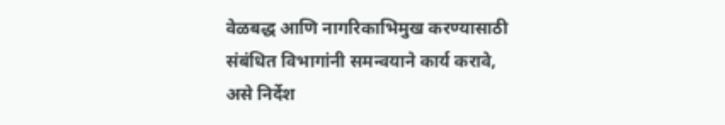वेळबद्ध आणि नागरिकाभिमुख करण्यासाठी संबंधित विभागांनी समन्वयाने कार्य करावे, असे निर्देश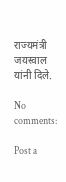राज्यमंत्री जयस्वाल यांनी दिले.

No comments:

Post a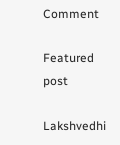Comment

Featured post

Lakshvedhi